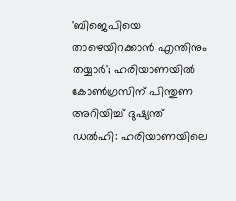'ബിജെപിയെ താഴെയിറക്കാൻ എന്തിനും തയ്യാർ'; ഹരിയാണയിൽ കോൺഗ്രസിന് പിന്തുണ അറിയിച്ച് ദുഷ്യന്ത്
ഡൽഹി: ഹരിയാണയിലെ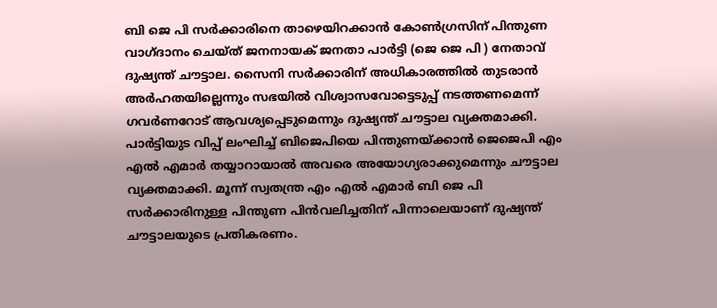ബി ജെ പി സർക്കാരിനെ താഴെയിറക്കാൻ കോൺഗ്രസിന് പിന്തുണ വാഗ്ദാനം ചെയ്ത് ജനനായക് ജനതാ പാർട്ടി (ജെ ജെ പി ) നേതാവ് ദുഷ്യന്ത് ചൗട്ടാല. സൈനി സർക്കാരിന് അധികാരത്തിൽ തുടരാൻ അർഹതയില്ലെന്നും സഭയിൽ വിശ്വാസവോട്ടെടുപ്പ് നടത്തണമെന്ന് ഗവർണറോട് ആവശ്യപ്പെടുമെന്നും ദുഷ്യന്ത് ചൗട്ടാല വ്യക്തമാക്കി. പാർട്ടിയുട വിപ്പ് ലംഘിച്ച് ബിജെപിയെ പിന്തുണയ്ക്കാൻ ജെജെപി എം എൽ എമാർ തയ്യാറായാൽ അവരെ അയോഗ്യരാക്കുമെന്നും ചൗട്ടാല വ്യക്തമാക്കി. മൂന്ന് സ്വതന്ത്ര എം എൽ എമാർ ബി ജെ പി സർക്കാരിനുള്ള പിന്തുണ പിൻവലിച്ചതിന് പിന്നാലെയാണ് ദുഷ്യന്ത് ചൗട്ടാലയുടെ പ്രതികരണം.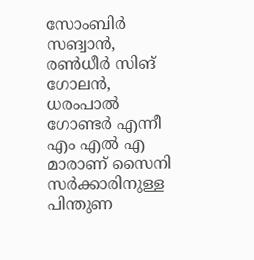സോംബിർ സങ്വാൻ, രൺധീർ സിങ് ഗോലൻ, ധരംപാൽ ഗോണ്ടർ എന്നീ എം എൽ എ മാരാണ് സൈനി സർക്കാരിനുള്ള പിന്തുണ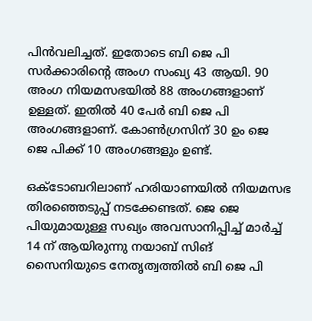പിൻവലിച്ചത്. ഇതോടെ ബി ജെ പി സർക്കാരിന്റെ അംഗ സംഖ്യ 43 ആയി. 90 അംഗ നിയമസഭയിൽ 88 അംഗങ്ങളാണ് ഉള്ളത്. ഇതിൽ 40 പേർ ബി ജെ പി അംഗങ്ങളാണ്. കോൺഗ്രസിന് 30 ഉം ജെ ജെ പിക്ക് 10 അംഗങ്ങളും ഉണ്ട്.

ഒക്ടോബറിലാണ് ഹരിയാണയിൽ നിയമസഭ തിരഞ്ഞെടുപ്പ് നടക്കേണ്ടത്. ജെ ജെ പിയുമായുള്ള സഖ്യം അവസാനിപ്പിച്ച് മാർച്ച് 14 ന് ആയിരുന്നു നയാബ് സിങ് സൈനിയുടെ നേതൃത്വത്തിൽ ബി ജെ പി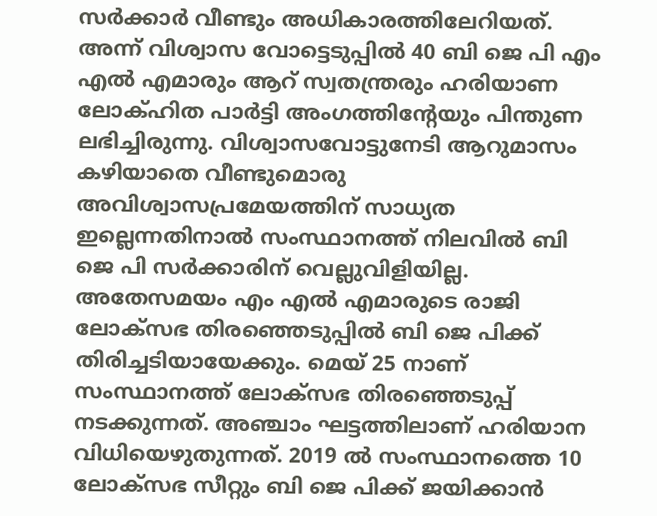സർക്കാർ വീണ്ടും അധികാരത്തിലേറിയത്. അന്ന് വിശ്വാസ വോട്ടെടുപ്പിൽ 40 ബി ജെ പി എം എൽ എമാരും ആറ് സ്വതന്ത്രരും ഹരിയാണ ലോക്ഹിത പാർട്ടി അംഗത്തിന്റേയും പിന്തുണ ലഭിച്ചിരുന്നു. വിശ്വാസവോട്ടുനേടി ആറുമാസം കഴിയാതെ വീണ്ടുമൊരു അവിശ്വാസപ്രമേയത്തിന് സാധ്യത ഇല്ലെന്നതിനാൽ സംസ്ഥാനത്ത് നിലവിൽ ബി ജെ പി സർക്കാരിന് വെല്ലുവിളിയില്ല.
അതേസമയം എം എൽ എമാരുടെ രാജി ലോക്സഭ തിരഞ്ഞെടുപ്പിൽ ബി ജെ പിക്ക് തിരിച്ചടിയായേക്കും. മെയ് 25 നാണ് സംസ്ഥാനത്ത് ലോക്സഭ തിരഞ്ഞെടുപ്പ് നടക്കുന്നത്. അഞ്ചാം ഘട്ടത്തിലാണ് ഹരിയാന വിധിയെഴുതുന്നത്. 2019 ൽ സംസ്ഥാനത്തെ 10 ലോക്സഭ സീറ്റും ബി ജെ പിക്ക് ജയിക്കാൻ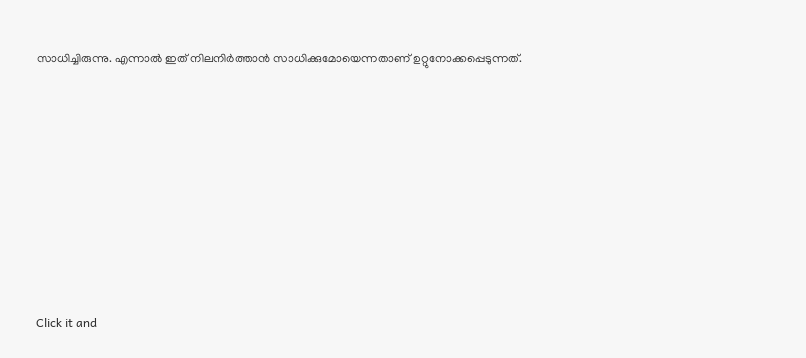സാധിച്ചിരുന്നു. എന്നാൽ ഇത് നിലനിർത്താൻ സാധിക്കുമോയെന്നതാണ് ഉറ്റുനോക്കപ്പെടുന്നത്.












Click it and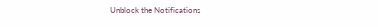Unblock the Notifications